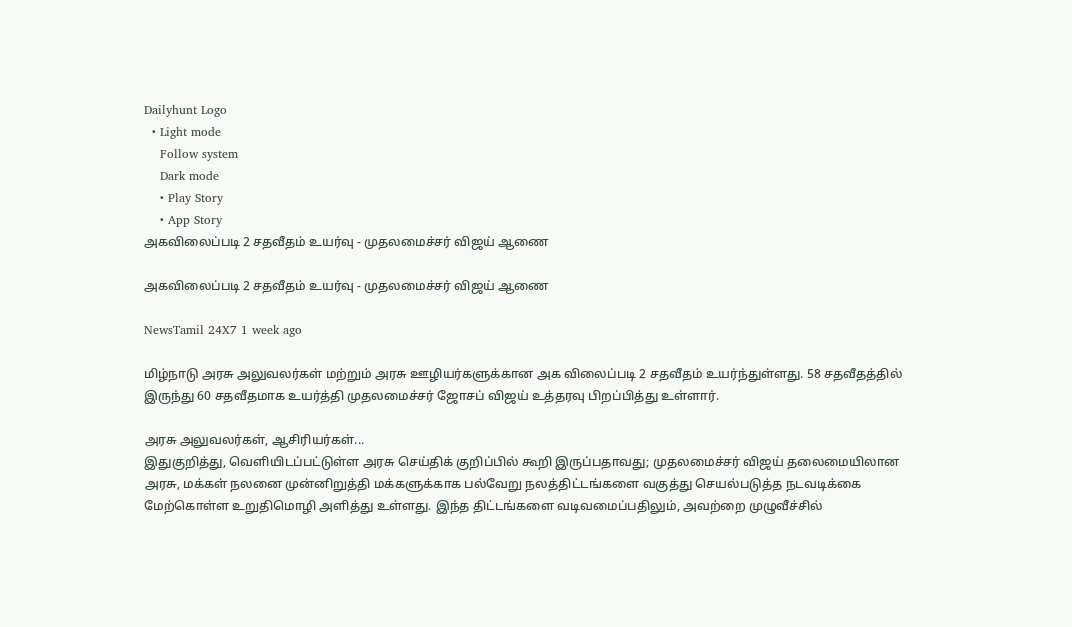Dailyhunt Logo
  • Light mode
    Follow system
    Dark mode
    • Play Story
    • App Story
அகவிலைப்படி 2 சதவீதம் உயர்வு - முதலமைச்சர் விஜய் ஆணை

அகவிலைப்படி 2 சதவீதம் உயர்வு - முதலமைச்சர் விஜய் ஆணை

NewsTamil 24X7 1 week ago

மிழ்நாடு அரசு அலுவலர்கள் மற்றும் அரசு ஊழியர்களுக்கான அக விலைப்படி 2 சதவீதம் உயர்ந்துள்ளது. 58 சதவீதத்தில் இருந்து 60 சதவீதமாக உயர்த்தி முதலமைச்சர் ஜோசப் விஜய் உத்தரவு பிறப்பித்து உள்ளார்.

அரசு அலுவலர்கள், ஆசிரியர்கள்...
இதுகுறித்து, வெளியிடப்பட்டுள்ள அரசு செய்திக் குறிப்பில் கூறி இருப்பதாவது; முதலமைச்சர் விஜய் தலைமையிலான அரசு, மக்கள் நலனை முன்னிறுத்தி மக்களுக்காக பல்வேறு நலத்திட்டங்களை வகுத்து செயல்படுத்த நடவடிக்கை மேற்கொள்ள உறுதிமொழி அளித்து உள்ளது. இந்த திட்டங்களை வடிவமைப்பதிலும், அவற்றை முழுவீச்சில்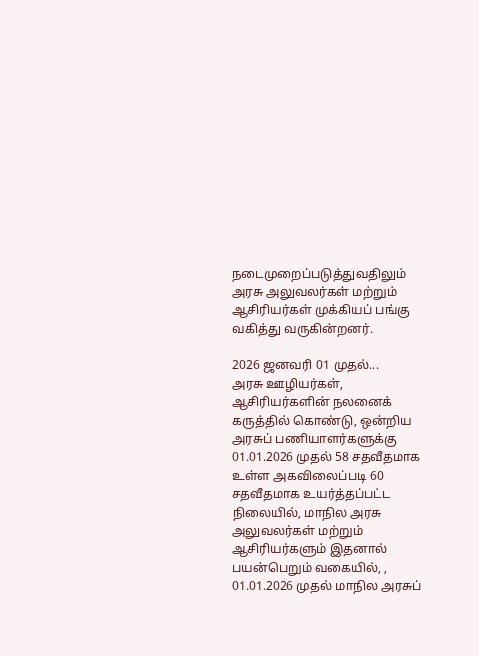நடைமுறைப்படுத்துவதிலும் அரசு அலுவலர்கள் மற்றும் ஆசிரியர்கள் முக்கியப் பங்கு வகித்து வருகின்றனர்.

2026 ஜனவரி 01 முதல்...
அரசு ஊழியர்கள், ஆசிரியர்களின் நலனைக் கருத்தில் கொண்டு, ஒன்றிய அரசுப் பணியாளர்களுக்கு 01.01.2026 முதல் 58 சதவீதமாக உள்ள அகவிலைப்படி 60 சதவீதமாக உயர்த்தப்பட்ட நிலையில், மாநில அரசு அலுவலர்கள் மற்றும் ஆசிரியர்களும் இதனால் பயன்பெறும் வகையில், , 01.01.2026 முதல் மாநில அரசுப்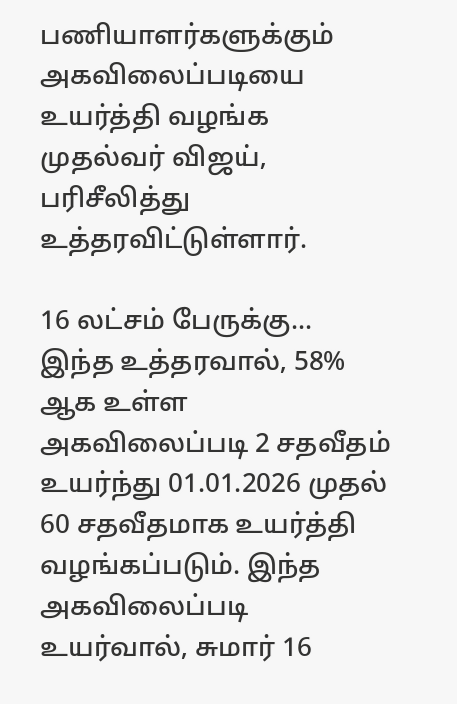பணியாளர்களுக்கும் அகவிலைப்படியை உயர்த்தி வழங்க முதல்வர் விஜய், பரிசீலித்து உத்தரவிட்டுள்ளார்.

16 லட்சம் பேருக்கு...
இந்த உத்தரவால், 58% ஆக உள்ள அகவிலைப்படி 2 சதவீதம் உயர்ந்து 01.01.2026 முதல் 60 சதவீதமாக உயர்த்தி வழங்கப்படும். இந்த அகவிலைப்படி உயர்வால், சுமார் 16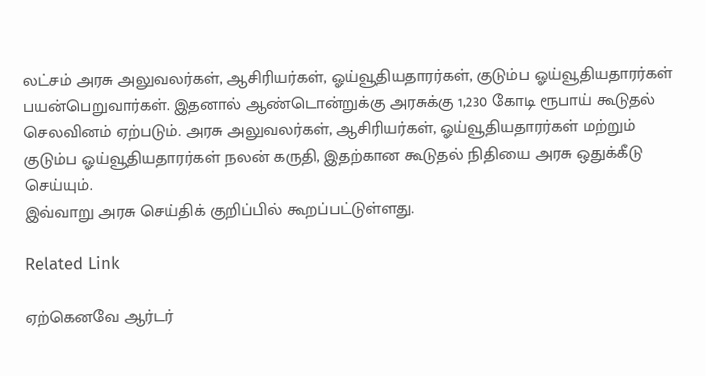லட்சம் அரசு அலுவலர்கள், ஆசிரியர்கள், ஓய்வூதியதாரர்கள், குடும்ப ஓய்வூதியதாரர்கள் பயன்பெறுவார்கள். இதனால் ஆண்டொன்றுக்கு அரசுக்கு 1,230 கோடி ரூபாய் கூடுதல் செலவினம் ஏற்படும். அரசு அலுவலர்கள், ஆசிரியர்கள், ஓய்வூதியதாரர்கள் மற்றும் குடும்ப ஓய்வூதியதாரர்கள் நலன் கருதி, இதற்கான கூடுதல் நிதியை அரசு ஒதுக்கீடு செய்யும்.
இவ்வாறு அரசு செய்திக் குறிப்பில் கூறப்பட்டுள்ளது.

Related Link

ஏற்கெனவே ஆர்டர்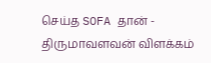செய்த SOFA தான் - திருமாவளவன் விளக்கம்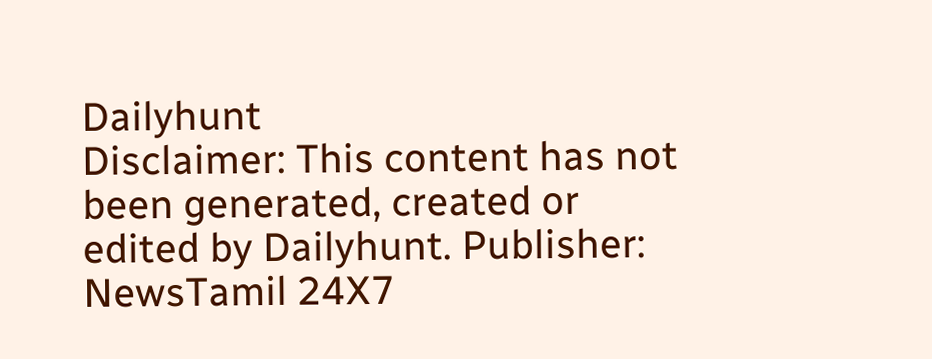Dailyhunt
Disclaimer: This content has not been generated, created or edited by Dailyhunt. Publisher: NewsTamil 24X7